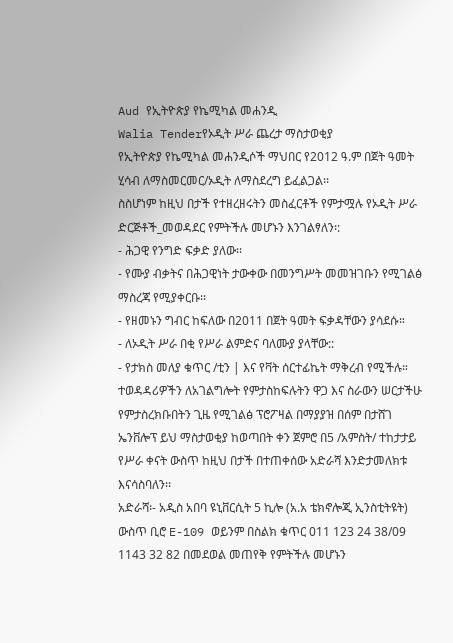Aud የኢትዮጵያ የኬሚካል መሐንዲ
Walia Tenderየኦዲት ሥራ ጨረታ ማስታወቂያ
የኢትዮጵያ የኬሚካል መሐንዲሶች ማህበር የ2012 ዓ.ም በጀት ዓመት ሂሳብ ለማስመርመር/ኦዲት ለማስደረግ ይፈልጋል፡፡
ስስሆነም ከዚህ በታች የተዘረዘሩትን መስፈርቶች የምታሟሉ የኦዲት ሥራ ድርጅቶች_መወዳደር የምትችሉ መሆኑን እንገልፃለን፡:
- ሕጋዊ የንግድ ፍቃድ ያለው፡፡
- የሙያ ብቃትና በሕጋዊነት ታውቀው በመንግሥት መመዝገቡን የሚገልፅ ማስረጃ የሚያቀርቡ፡፡
- የዘመኑን ግብር ከፍለው በ2011 በጀት ዓመት ፍቃዳቸውን ያሳደሱ።
- ለኦዲት ሥራ በቂ የሥራ ልምድና ባለሙያ ያላቸው::
- የታክስ መለያ ቁጥር /ቲን | እና የቫት ሰርተፊኬት ማቅረብ የሚችሉ።
ተወዳዳሪዎችን ለአገልግሎት የምታስከፍሉትን ዋጋ እና ስራውን ሠርታችሁ የምታስረክቡበትን ጊዜ የሚገልፅ ፕሮፖዛል በማያያዝ በሰም በታሸገ ኤንቨሎፕ ይህ ማስታወቂያ ከወጣበት ቀን ጀምሮ በ5 /አምስት/ ተከታታይ የሥራ ቀናት ውስጥ ከዚህ በታች በተጠቀሰው አድራሻ እንድታመለክቱ እናሳስባለን፡፡
አድራሻ፡- አዲስ አበባ ዩኒቨርሲት 5 ኪሎ (አ.አ ቴክኖሎጂ ኢንስቲትዩት) ውስጥ ቢሮ E-109 ወይንም በስልክ ቁጥር 011 123 24 38/09 1143 32 82 በመደወል መጠየቅ የምትችሉ መሆኑን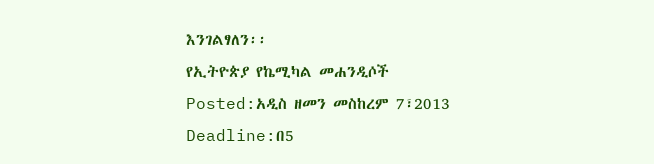እንገልፃለን፡፡
የኢትዮጵያ የኬሚካል መሐንዲሶች
Posted:አዲስ ዘመን መስከረም 7፣2013
Deadline:በ5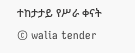ተከታታይ የሥራ ቀናት
© walia tender